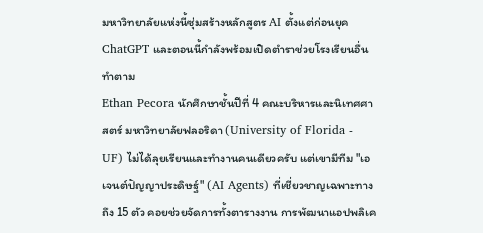มหาวิทยาลัยแห่งนี้ซุ่มสร้างหลักสูตร AI ตั้งแต่ก่อนยุค ChatGPT และตอนนี้กำลังพร้อมเปิดตำราช่วยโรงเรียนอื่นทำตาม
Ethan Pecora นักศึกษาชั้นปีที่ 4 คณะบริหารและนิเทศศาสตร์ มหาวิทยาลัยฟลอริดา (University of Florida - UF) ไม่ได้ลุยเรียนและทำงานคนเดียวครับ แต่เขามีทีม "เอเจนต์ปัญญาประดิษฐ์" (AI Agents) ที่เชี่ยวชาญเฉพาะทางถึง 15 ตัว คอยช่วยจัดการทั้งตารางงาน การพัฒนาแอปพลิเค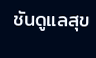ชันดูแลสุข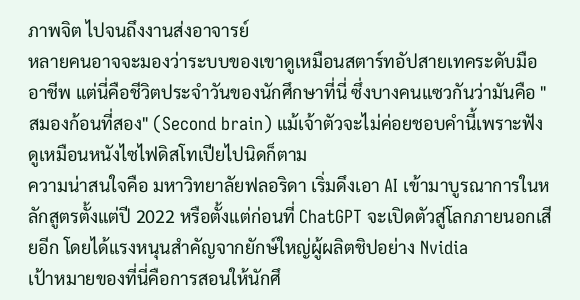ภาพจิต ไปจนถึงงานส่งอาจารย์
หลายคนอาจจะมองว่าระบบของเขาดูเหมือนสตาร์ทอัปสายเทคระดับมืออาชีพ แต่นี่คือชีวิตประจำวันของนักศึกษาที่นี่ ซึ่งบางคนแซวกันว่ามันคือ "สมองก้อนที่สอง" (Second brain) แม้เจ้าตัวจะไม่ค่อยชอบคำนี้เพราะฟังดูเหมือนหนังไซไฟดิสโทเปียไปนิดก็ตาม
ความน่าสนใจคือ มหาวิทยาลัยฟลอริดา เริ่มดึงเอา AI เข้ามาบูรณาการในหลักสูตรตั้งแต่ปี 2022 หรือตั้งแต่ก่อนที่ ChatGPT จะเปิดตัวสู่โลกภายนอกเสียอีก โดยได้แรงหนุนสำคัญจากยักษ์ใหญ่ผู้ผลิตชิปอย่าง Nvidia
เป้าหมายของที่นี่คือการสอนให้นักศึ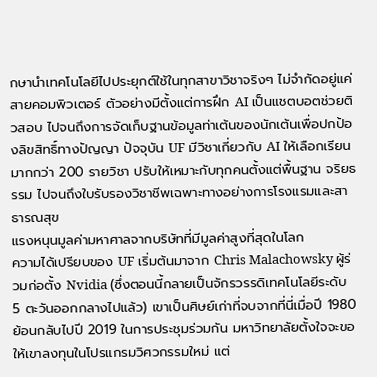กษานำเทคโนโลยีไปประยุกต์ใช้ในทุกสาขาวิชาจริงๆ ไม่จำกัดอยู่แค่สายคอมพิวเตอร์ ตัวอย่างมีตั้งแต่การฝึก AI เป็นแชตบอตช่วยติวสอบ ไปจนถึงการจัดเก็บฐานข้อมูลท่าเต้นของนักเต้นเพื่อปกป้องลิขสิทธิ์ทางปัญญา ปัจจุบัน UF มีวิชาเกี่ยวกับ AI ให้เลือกเรียนมากกว่า 200 รายวิชา ปรับให้เหมาะกับทุกคนตั้งแต่พื้นฐาน จริยธรรม ไปจนถึงใบรับรองวิชาชีพเฉพาะทางอย่างการโรงแรมและสาธารณสุข
แรงหนุนมูลค่ามหาศาลจากบริษัทที่มีมูลค่าสูงที่สุดในโลก
ความได้เปรียบของ UF เริ่มต้นมาจาก Chris Malachowsky ผู้ร่วมก่อตั้ง Nvidia (ซึ่งตอนนี้กลายเป็นจักรวรรดิเทคโนโลยีระดับ 5 ตะวันออกกลางไปแล้ว) เขาเป็นศิษย์เก่าที่จบจากที่นี่เมื่อปี 1980
ย้อนกลับไปปี 2019 ในการประชุมร่วมกัน มหาวิทยาลัยตั้งใจจะขอให้เขาลงทุนในโปรแกรมวิศวกรรมใหม่ แต่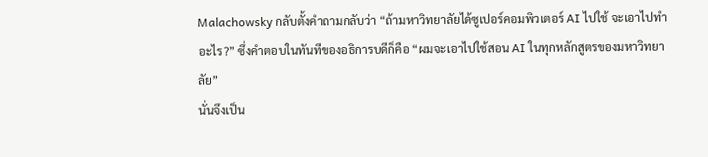Malachowsky กลับตั้งคำถามกลับว่า “ถ้ามหาวิทยาลัยได้ซูเปอร์คอมพิวเตอร์ AI ไปใช้ จะเอาไปทำอะไร?” ซึ่งคำตอบในทันทีของอธิการบดีก็คือ “ผมจะเอาไปใช้สอน AI ในทุกหลักสูตรของมหาวิทยาลัย”
นั่นจึงเป็น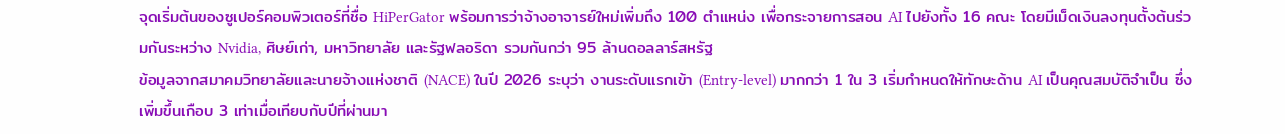จุดเริ่มต้นของซูเปอร์คอมพิวเตอร์ที่ชื่อ HiPerGator พร้อมการว่าจ้างอาจารย์ใหม่เพิ่มถึง 100 ตำแหน่ง เพื่อกระจายการสอน AI ไปยังทั้ง 16 คณะ โดยมีเม็ดเงินลงทุนตั้งต้นร่วมกันระหว่าง Nvidia, ศิษย์เก่า, มหาวิทยาลัย และรัฐฟลอริดา รวมกันกว่า 95 ล้านดอลลาร์สหรัฐ
ข้อมูลจากสมาคมวิทยาลัยและนายจ้างแห่งชาติ (NACE) ในปี 2026 ระบุว่า งานระดับแรกเข้า (Entry-level) มากกว่า 1 ใน 3 เริ่มกำหนดให้ทักษะด้าน AI เป็นคุณสมบัติจำเป็น ซึ่งเพิ่มขึ้นเกือบ 3 เท่าเมื่อเทียบกับปีที่ผ่านมา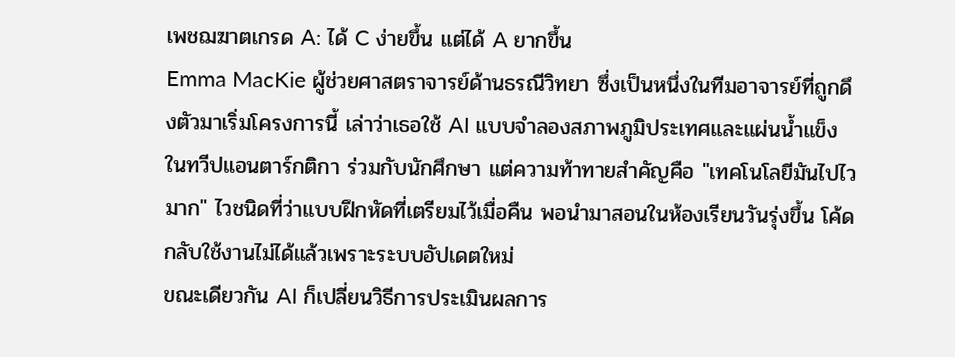เพชฌฆาตเกรด A: ได้ C ง่ายขึ้น แต่ได้ A ยากขึ้น
Emma MacKie ผู้ช่วยศาสตราจารย์ด้านธรณีวิทยา ซึ่งเป็นหนึ่งในทีมอาจารย์ที่ถูกดึงตัวมาเริ่มโครงการนี้ เล่าว่าเธอใช้ AI แบบจำลองสภาพภูมิประเทศและแผ่นน้ำแข็งในทวีปแอนตาร์กติกา ร่วมกับนักศึกษา แต่ความท้าทายสำคัญคือ "เทคโนโลยีมันไปไวมาก" ไวชนิดที่ว่าแบบฝึกหัดที่เตรียมไว้เมื่อคืน พอนำมาสอนในห้องเรียนวันรุ่งขึ้น โค้ดกลับใช้งานไม่ได้แล้วเพราะระบบอัปเดตใหม่
ขณะเดียวกัน AI ก็เปลี่ยนวิธีการประเมินผลการ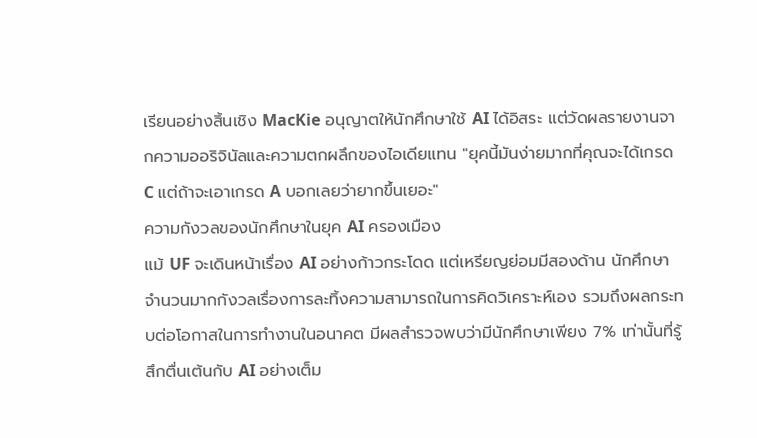เรียนอย่างสิ้นเชิง MacKie อนุญาตให้นักศึกษาใช้ AI ได้อิสระ แต่วัดผลรายงานจากความออริจินัลและความตกผลึกของไอเดียแทน "ยุคนี้มันง่ายมากที่คุณจะได้เกรด C แต่ถ้าจะเอาเกรด A บอกเลยว่ายากขึ้นเยอะ"
ความกังวลของนักศึกษาในยุค AI ครองเมือง
แม้ UF จะเดินหน้าเรื่อง AI อย่างก้าวกระโดด แต่เหรียญย่อมมีสองด้าน นักศึกษาจำนวนมากกังวลเรื่องการละทิ้งความสามารถในการคิดวิเคราะห์เอง รวมถึงผลกระทบต่อโอกาสในการทำงานในอนาคต มีผลสำรวจพบว่ามีนักศึกษาเพียง 7% เท่านั้นที่รู้สึกตื่นเต้นกับ AI อย่างเต็ม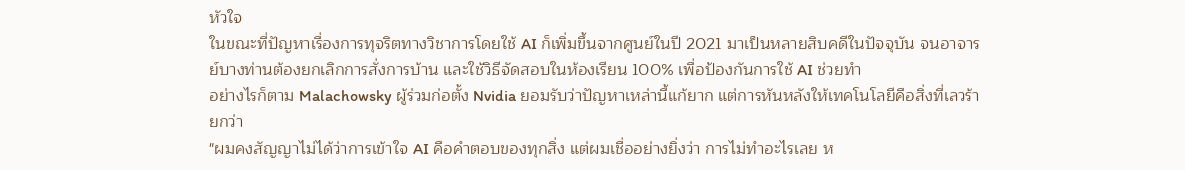หัวใจ
ในขณะที่ปัญหาเรื่องการทุจริตทางวิชาการโดยใช้ AI ก็เพิ่มขึ้นจากศูนย์ในปี 2021 มาเป็นหลายสิบคดีในปัจจุบัน จนอาจารย์บางท่านต้องยกเลิกการสั่งการบ้าน และใช้วิธีจัดสอบในห้องเรียน 100% เพื่อป้องกันการใช้ AI ช่วยทำ
อย่างไรก็ตาม Malachowsky ผู้ร่วมก่อตั้ง Nvidia ยอมรับว่าปัญหาเหล่านี้แก้ยาก แต่การหันหลังให้เทคโนโลยีคือสิ่งที่เลวร้ายกว่า
"ผมคงสัญญาไม่ได้ว่าการเข้าใจ AI คือคำตอบของทุกสิ่ง แต่ผมเชื่ออย่างยิ่งว่า การไม่ทำอะไรเลย ห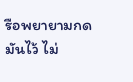รือพยายามกดมันไว้ ไม่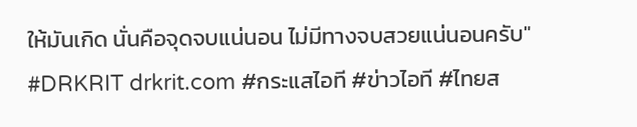ให้มันเกิด นั่นคือจุดจบแน่นอน ไม่มีทางจบสวยแน่นอนครับ"
#DRKRIT drkrit.com #กระแสไอที #ข่าวไอที #ไทยส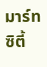มาร์ทซิตี้